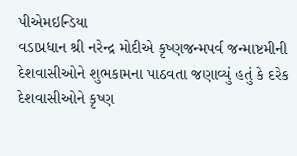પીએમઇન્ડિયા
વડાપ્રધાન શ્રી નરેન્દ્ર મોદીએ કૃષ્ણજન્મપર્વ જન્માષ્ટમીની દેશવાસીઓને શુભકામના પાઠવતા જણાવ્યું હતું કે દરેક દેશવાસીઓને કૃષ્ણ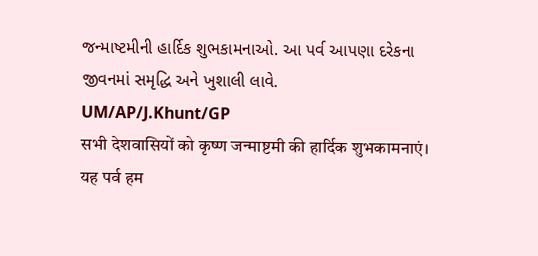જન્માષ્ટમીની હાર્દિક શુભકામનાઓ. આ પર્વ આપણા દરેકના જીવનમાં સમૃદ્ધિ અને ખુશાલી લાવે.
UM/AP/J.Khunt/GP
सभी देशवासियों को कृष्ण जन्माष्टमी की हार्दिक शुभकामनाएं। यह पर्व हम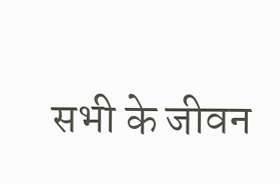सभी के जीवन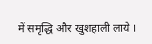में समृद्धि और खुशहाली लाये ।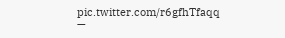pic.twitter.com/r6gfhTfaqq
—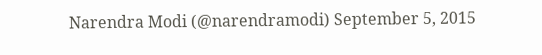Narendra Modi (@narendramodi) September 5, 2015